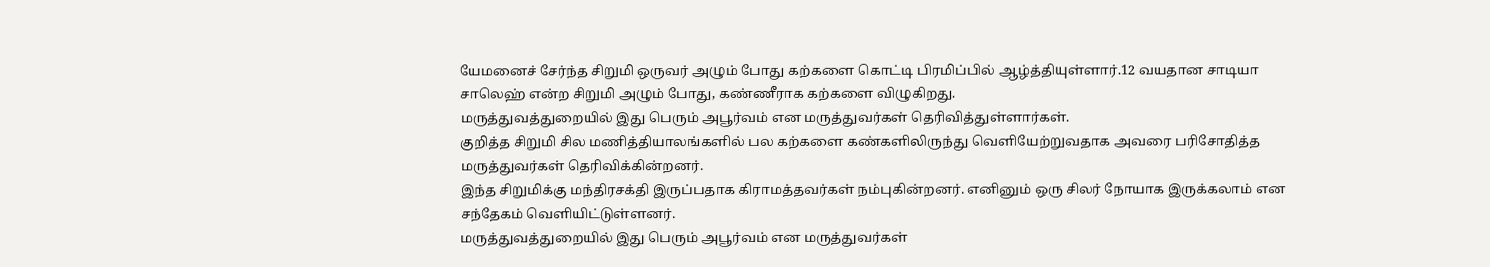யேமனைச் சேர்ந்த சிறுமி ஒருவர் அழும் போது கற்களை கொட்டி பிரமிப்பில் ஆழ்த்தியுள்ளார்.12 வயதான சாடியா சாலெஹ் என்ற சிறுமி அழும் போது, கண்ணீராக கற்களை விழுகிறது.
மருத்துவத்துறையில் இது பெரும் அபூர்வம் என மருத்துவர்கள் தெரிவித்துள்ளார்கள்.
குறித்த சிறுமி சில மணித்தியாலங்களில் பல கற்களை கண்களிலிருந்து வெளியேற்றுவதாக அவரை பரிசோதித்த மருத்துவர்கள் தெரிவிக்கின்றனர்.
இந்த சிறுமிக்கு மந்திரசக்தி இருப்பதாக கிராமத்தவர்கள் நம்புகின்றனர். எனினும் ஒரு சிலர் நோயாக இருக்கலாம் என சந்தேகம் வெளியிட்டுள்ளனர்.
மருத்துவத்துறையில் இது பெரும் அபூர்வம் என மருத்துவர்கள்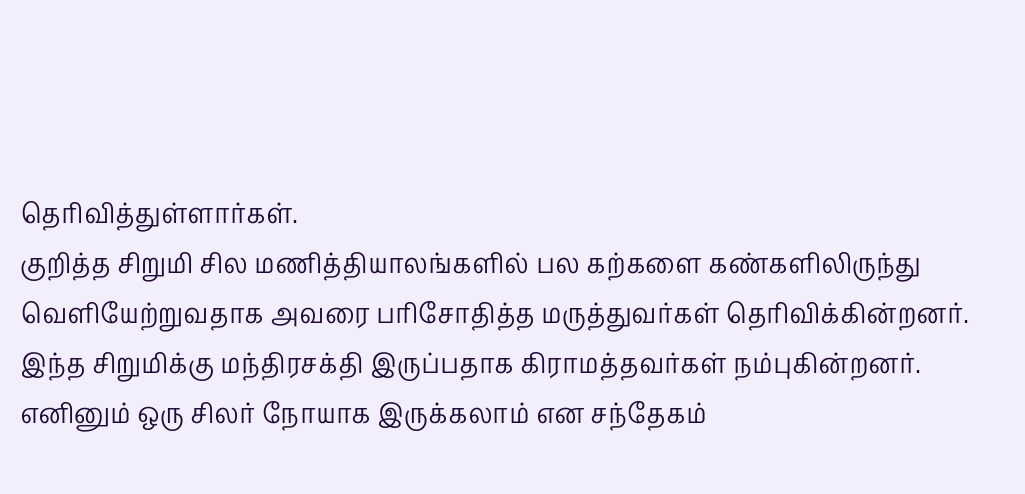தெரிவித்துள்ளார்கள்.
குறித்த சிறுமி சில மணித்தியாலங்களில் பல கற்களை கண்களிலிருந்து வெளியேற்றுவதாக அவரை பரிசோதித்த மருத்துவர்கள் தெரிவிக்கின்றனர்.
இந்த சிறுமிக்கு மந்திரசக்தி இருப்பதாக கிராமத்தவர்கள் நம்புகின்றனர். எனினும் ஒரு சிலர் நோயாக இருக்கலாம் என சந்தேகம்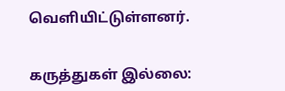வெளியிட்டுள்ளனர்.


கருத்துகள் இல்லை: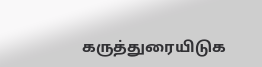கருத்துரையிடுக